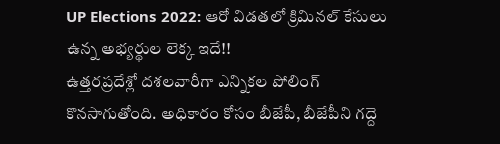UP Elections 2022: ఆరో విడతలో క్రిమినల్ కేసులు ఉన్న అభ్యర్థుల లెక్క ఇదే!!
ఉత్తరప్రదేశ్లో దశలవారీగా ఎన్నికల పోలింగ్ కొనసాగుతోంది. అధికారం కోసం బీజేపీ, బీజేపీని గద్దె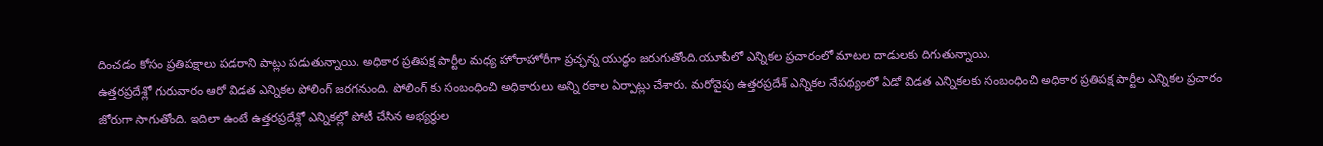దించడం కోసం ప్రతిపక్షాలు పడరాని పాట్లు పడుతున్నాయి. అధికార ప్రతిపక్ష పార్టీల మధ్య హోరాహోరీగా ప్రచ్ఛన్న యుద్ధం జరుగుతోంది.యూపీలో ఎన్నికల ప్రచారంలో మాటల దాడులకు దిగుతున్నాయి.
ఉత్తరప్రదేశ్లో గురువారం ఆరో విడత ఎన్నికల పోలింగ్ జరగనుంది. పోలింగ్ కు సంబంధించి అధికారులు అన్ని రకాల ఏర్పాట్లు చేశారు. మరోవైపు ఉత్తరప్రదేశ్ ఎన్నికల నేపథ్యంలో ఏడో విడత ఎన్నికలకు సంబంధించి అధికార ప్రతిపక్ష పార్టీల ఎన్నికల ప్రచారం జోరుగా సాగుతోంది. ఇదిలా ఉంటే ఉత్తరప్రదేశ్లో ఎన్నికల్లో పోటీ చేసిన అభ్యర్థుల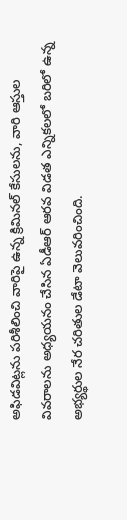అఫిడవిట్లను పరిశీలించి వారిపై ఉన్న క్రిమినల్ కేసులను, వారి ఆస్తుల వివరాలను అధ్యయనం చేసిన ఏడీఆర్ ఆరవ విడత ఎన్నికలలో బరిలో ఉన్న అభ్యర్థుల నేర చరితుల డేటా వెలువరించింది.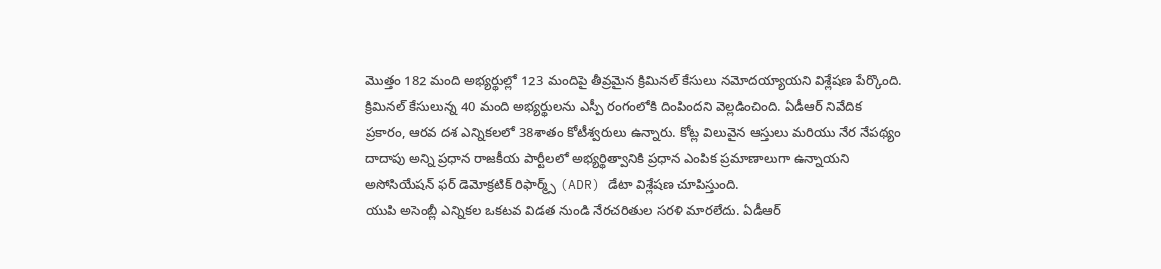మొత్తం 182 మంది అభ్యర్థుల్లో 123 మందిపై తీవ్రమైన క్రిమినల్ కేసులు నమోదయ్యాయని విశ్లేషణ పేర్కొంది. క్రిమినల్ కేసులున్న 40 మంది అభ్యర్థులను ఎస్పీ రంగంలోకి దింపిందని వెల్లడించింది. ఏడీఆర్ నివేదిక ప్రకారం, ఆరవ దశ ఎన్నికలలో 38శాతం కోటీశ్వరులు ఉన్నారు. కోట్ల విలువైన ఆస్తులు మరియు నేర నేపథ్యం దాదాపు అన్ని ప్రధాన రాజకీయ పార్టీలలో అభ్యర్థిత్వానికి ప్రధాన ఎంపిక ప్రమాణాలుగా ఉన్నాయని అసోసియేషన్ ఫర్ డెమోక్రటిక్ రిఫార్మ్స్ (ADR) డేటా విశ్లేషణ చూపిస్తుంది.
యుపి అసెంబ్లీ ఎన్నికల ఒకటవ విడత నుండి నేరచరితుల సరళి మారలేదు. ఏడీఆర్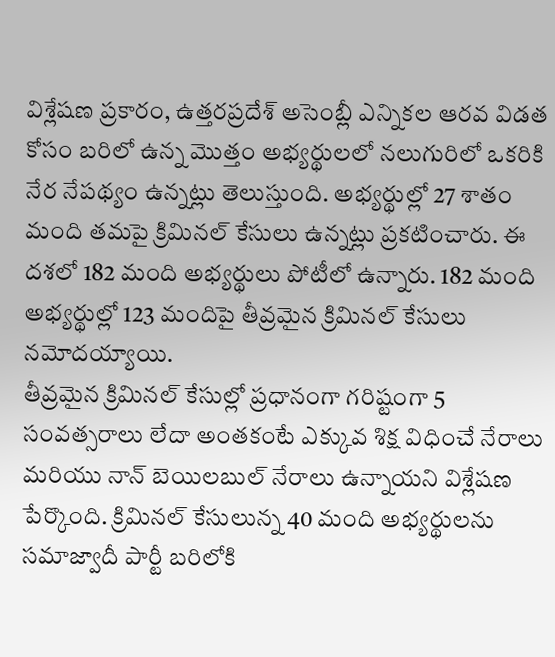విశ్లేషణ ప్రకారం, ఉత్తరప్రదేశ్ అసెంబ్లీ ఎన్నికల ఆరవ విడత కోసం బరిలో ఉన్న మొత్తం అభ్యర్థులలో నలుగురిలో ఒకరికి నేర నేపథ్యం ఉన్నట్లు తెలుస్తుంది. అభ్యర్థుల్లో 27 శాతం మంది తమపై క్రిమినల్ కేసులు ఉన్నట్లు ప్రకటించారు. ఈ దశలో 182 మంది అభ్యర్థులు పోటీలో ఉన్నారు. 182 మంది అభ్యర్థుల్లో 123 మందిపై తీవ్రమైన క్రిమినల్ కేసులు నమోదయ్యాయి.
తీవ్రమైన క్రిమినల్ కేసుల్లో ప్రధానంగా గరిష్టంగా 5 సంవత్సరాలు లేదా అంతకంటే ఎక్కువ శిక్ష విధించే నేరాలు మరియు నాన్ బెయిలబుల్ నేరాలు ఉన్నాయని విశ్లేషణ పేర్కొంది. క్రిమినల్ కేసులున్న 40 మంది అభ్యర్థులను సమాజ్వాదీ పార్టీ బరిలోకి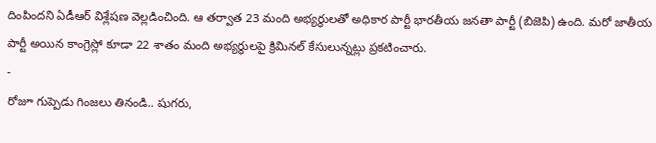దింపిందని ఏడీఆర్ విశ్లేషణ వెల్లడించింది. ఆ తర్వాత 23 మంది అభ్యర్థులతో అధికార పార్టీ భారతీయ జనతా పార్టీ (బిజెపి) ఉంది. మరో జాతీయ పార్టీ అయిన కాంగ్రెస్లో కూడా 22 శాతం మంది అభ్యర్థులపై క్రిమినల్ కేసులున్నట్లు ప్రకటించారు.
-
రోజూ గుప్పెడు గింజలు తినండి.. షుగరు,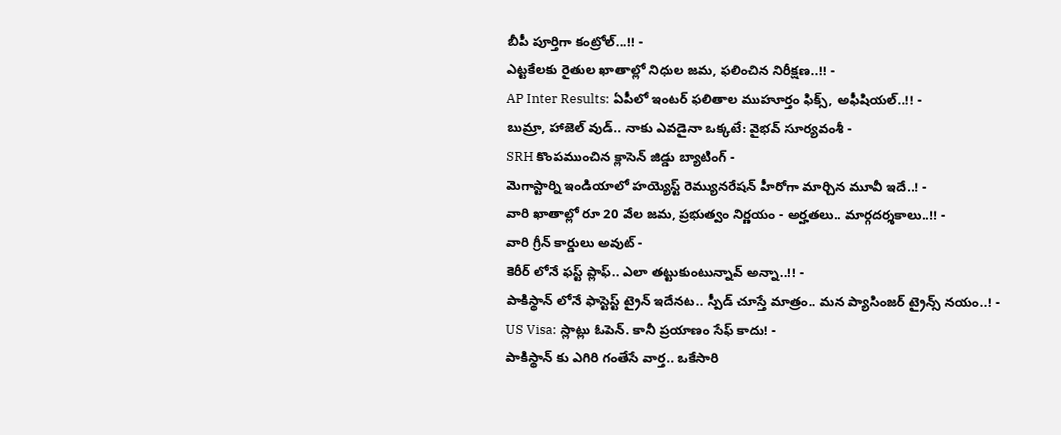బీపీ పూర్తిగా కంట్రోల్...!! -
ఎట్టకేలకు రైతుల ఖాతాల్లో నిధుల జమ, ఫలించిన నిరీక్షణ..!! -
AP Inter Results: ఏపీలో ఇంటర్ ఫలితాల ముహూర్తం ఫిక్స్, అఫీషియల్..!! -
బుమ్రా, హాజెల్ వుడ్.. నాకు ఎవడైనా ఒక్కటే: వైభవ్ సూర్యవంశీ -
SRH కొంపముంచిన క్లాసెన్ జిడ్డు బ్యాటింగ్ -
మెగాస్టార్ని ఇండియాలో హయ్యెస్ట్ రెమ్యునరేషన్ హీరోగా మార్చిన మూవీ ఇదే..! -
వారి ఖాతాల్లో రూ 20 వేల జమ, ప్రభుత్వం నిర్ణయం - అర్హతలు.. మార్గదర్శకాలు..!! -
వారి గ్రీన్ కార్డులు అవుట్ -
కెరీర్ లోనే ఫస్ట్ ప్లాఫ్.. ఎలా తట్టుకుంటున్నావ్ అన్నా..!! -
పాకిస్థాన్ లోనే ఫాస్టెస్ట్ ట్రైన్ ఇదేనట.. స్పీడ్ చూస్తే మాత్రం.. మన ప్యాసింజర్ ట్రైన్స్ నయం..! -
US Visa: స్లాట్లు ఓపెన్. కానీ ప్రయాణం సేఫ్ కాదు! -
పాకిస్థాన్ కు ఎగిరి గంతేసే వార్త.. ఒకేసారి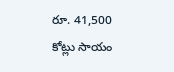రూ. 41,500 కోట్లు సాయం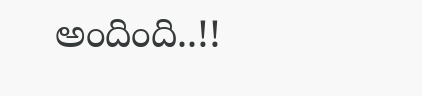అందింది..!!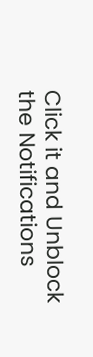Click it and Unblock the Notifications